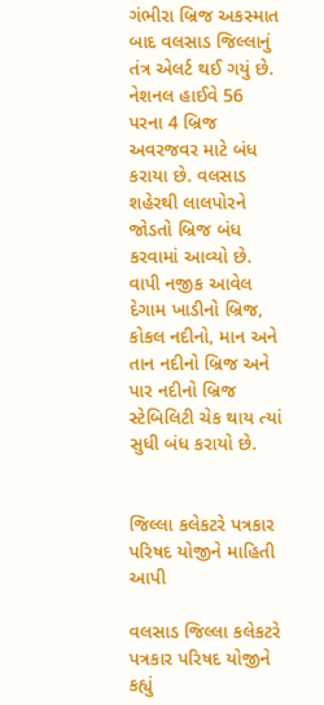ગંભીરા બ્રિજ અકસ્માત બાદ વલસાડ જિલ્લાનું તંત્ર એલર્ટ થઈ ગયું છે. નેશનલ હાઈવે 56 પરના 4 બ્રિજ અવરજવર માટે બંધ કરાયા છે. વલસાડ શહેરથી લાલપોરને જોડતો બ્રિજ બંધ કરવામાં આવ્યો છે. વાપી નજીક આવેલ દેગામ ખાડીનો બ્રિજ, કોકલ નદીનો, માન અને તાન નદીનો બ્રિજ અને પાર નદીનો બ્રિજ સ્ટેબિલિટી ચેક થાય ત્યાં સુધી બંધ કરાયો છે.


જિલ્લા કલેકટરે પત્રકાર પરિષદ યોજીને માહિતી આપી

વલસાડ જિલ્લા કલેકટરે પત્રકાર પરિષદ યોજીને કહ્યું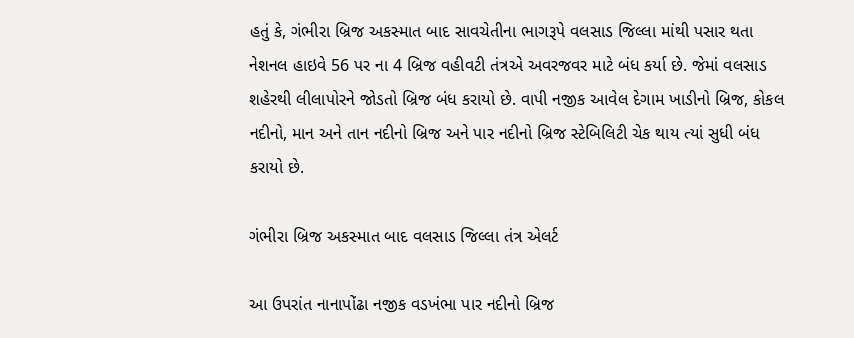હતું કે, ગંભીરા બ્રિજ અકસ્માત બાદ સાવચેતીના ભાગરૂપે વલસાડ જિલ્લા માંથી પસાર થતા નેશનલ હાઇવે 56 પર ના 4 બ્રિજ વહીવટી તંત્રએ અવરજવર માટે બંધ કર્યા છે. જેમાં વલસાડ શહેરથી લીલાપોરને જોડતો બ્રિજ બંધ કરાયો છે. વાપી નજીક આવેલ દેગામ ખાડીનો બ્રિજ, કોકલ નદીનો, માન અને તાન નદીનો બ્રિજ અને પાર નદીનો બ્રિજ સ્ટેબિલિટી ચેક થાય ત્યાં સુધી બંધ કરાયો છે.

ગંભીરા બ્રિજ અકસ્માત બાદ વલસાડ જિલ્લા તંત્ર એલર્ટ

આ ઉપરાંત નાનાપોંઢા નજીક વડખંભા પાર નદીનો બ્રિજ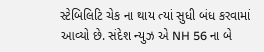સ્ટેબિલિટિ ચેક ના થાય ત્યાં સુધી બંધ કરવામાં આવ્યો છે. સંદેશ ન્યુઝ એ NH 56 ના બે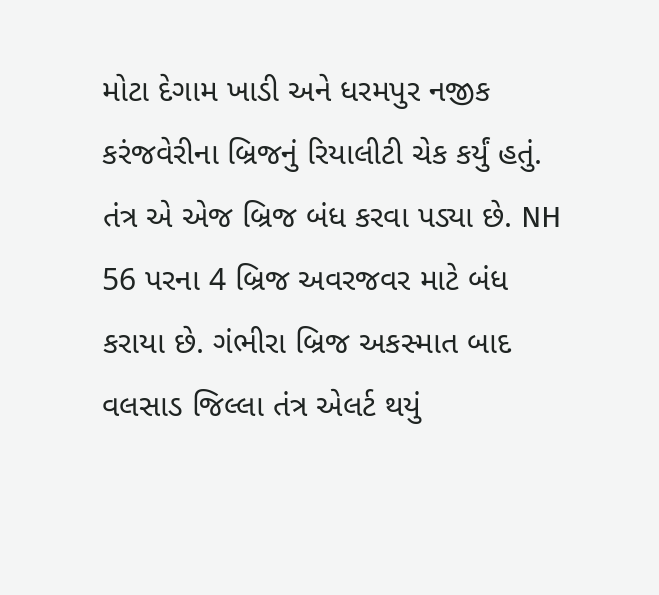મોટા દેગામ ખાડી અને ધરમપુર નજીક કરંજવેરીના બ્રિજનું રિયાલીટી ચેક કર્યું હતું. તંત્ર એ એજ બ્રિજ બંધ કરવા પડ્યા છે. NH 56 પરના 4 બ્રિજ અવરજવર માટે બંધ કરાયા છે. ગંભીરા બ્રિજ અકસ્માત બાદ વલસાડ જિલ્લા તંત્ર એલર્ટ થયું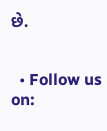છે.


  • Follow us on: